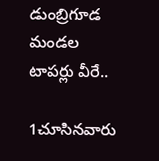డుంబ్రిగూడ మండల టాపర్లు వీరే..

1చూసినవారు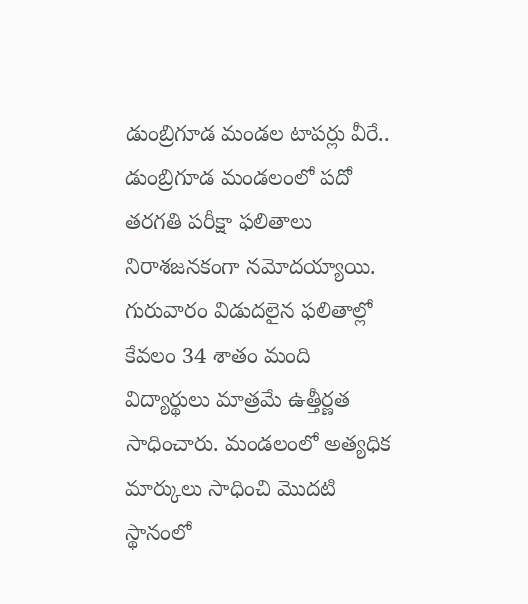డుంబ్రిగూడ మండల టాపర్లు వీరే..
డుంబ్రిగూడ మండలంలో పదో తరగతి పరీక్షా ఫలితాలు నిరాశజనకంగా నమోదయ్యాయి. గురువారం విడుదలైన ఫలితాల్లో కేవలం 34 శాతం మంది విద్యార్థులు మాత్రమే ఉత్తీర్ణత సాధించారు. మండలంలో అత్యధిక మార్కులు సాధించి మొదటి స్థానంలో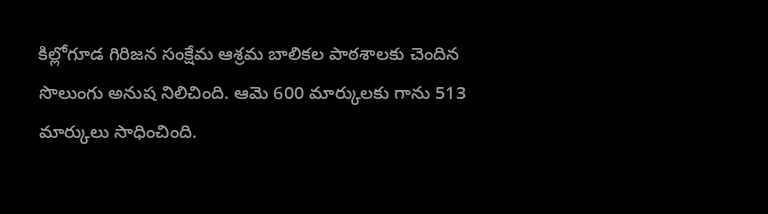కిల్లోగూడ గిరిజన సంక్షేమ ఆశ్రమ బాలికల పాఠశాలకు చెందిన సొలుంగు అనుష నిలిచింది. ఆమె 600 మార్కులకు గాను 513 మార్కులు సాధించింది.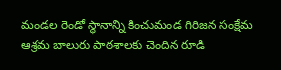మండల రెండో స్థానాన్ని కించుమండ గిరిజన సంక్షేమ ఆశ్రమ బాలురు పాఠశాలకు చెందిన రూడి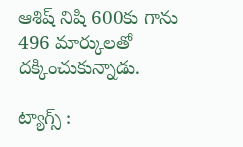ఆశిష్ నిషి 600కు గాను 496 మార్కులతో దక్కించుకున్నాడు.

ట్యాగ్స్ :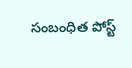సంబంధిత పోస్ట్